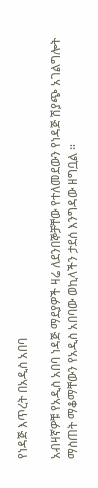የነዳጅ እጥረት በአዲስ አበባ

አብዛኛዎቹ የአዲስ አበባ ነዳጅ ማደያዎች ዛሬ ለደንበኞቻቸው የተለመደውን የነዳጅ ሽያጭ አገልግሎት ማስጠት ማቆማቸውን የአዲስ አበባው ወኪላችን ታደሰ እንግዳው ዘግቧል ።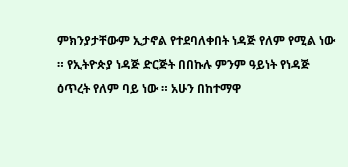ምክንያታቸውም ኢታኖል የተደባለቀበት ነዳጅ የለም የሚል ነው ። የኢትዮጵያ ነዳጅ ድርጅት በበኩሉ ምንም ዓይነት የነዳጅ ዕጥረት የለም ባይ ነው ። አሁን በከተማዋ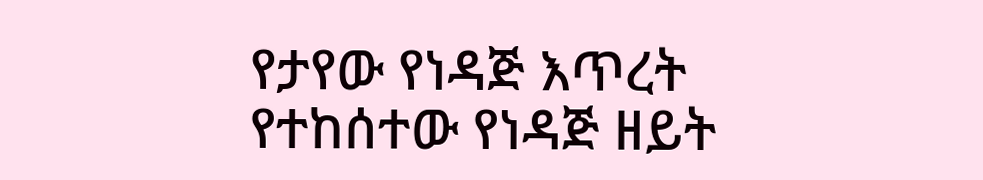የታየው የነዳጅ እጥረት የተከሰተው የነዳጅ ዘይት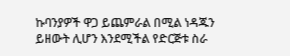ኩባንያዎች ዋጋ ይጨምራል በሚል ነዳጁን ይዘውት ሊሆን እንደሚችል የድርጅቱ ስራ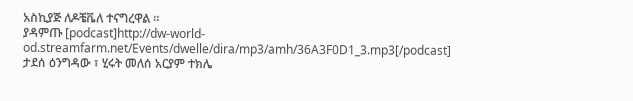አስኪያጅ ለዶቼቬለ ተናግረዋል ።
ያዳምጡ [podcast]http://dw-world-od.streamfarm.net/Events/dwelle/dira/mp3/amh/36A3F0D1_3.mp3[/podcast]
ታደሰ ዕንግዳው ፣ ሂሩት መለሰ አርያም ተክሌ